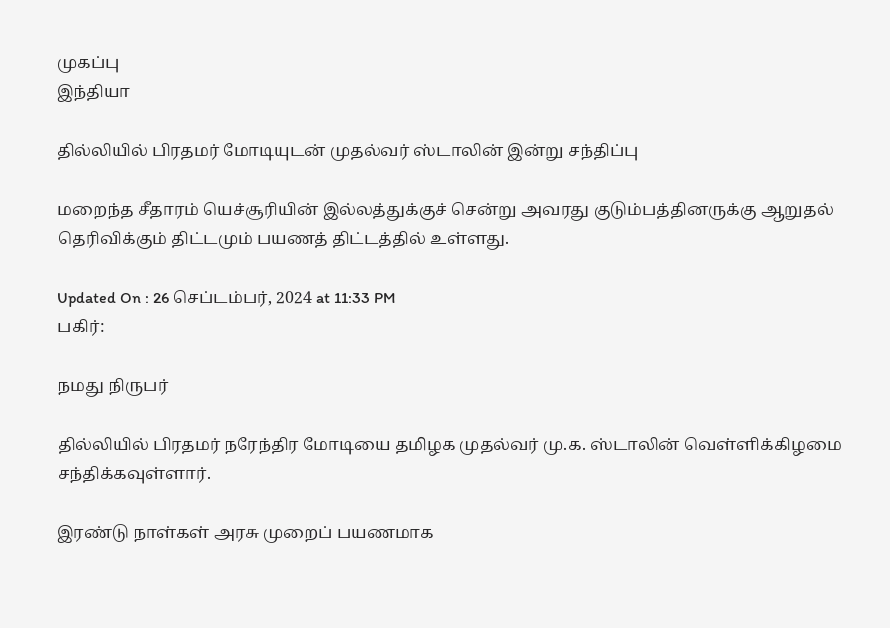முகப்பு
இந்தியா

தில்லியில் பிரதமர் மோடியுடன் முதல்வர் ஸ்டாலின் இன்று சந்திப்பு

மறைந்த சீதாரம் யெச்சூரியின் இல்லத்துக்குச் சென்று அவரது குடும்பத்தினருக்கு ஆறுதல் தெரிவிக்கும் திட்டமும் பயணத் திட்டத்தில் உள்ளது.

Updated On : 26 செப்டம்பர், 2024 at 11:33 PM
பகிர்:

நமது நிருபர்

தில்லியில் பிரதமர் நரேந்திர மோடியை தமிழக முதல்வர் மு.க. ஸ்டாலின் வெள்ளிக்கிழமை சந்திக்கவுள்ளார்.

இரண்டு நாள்கள் அரசு முறைப் பயணமாக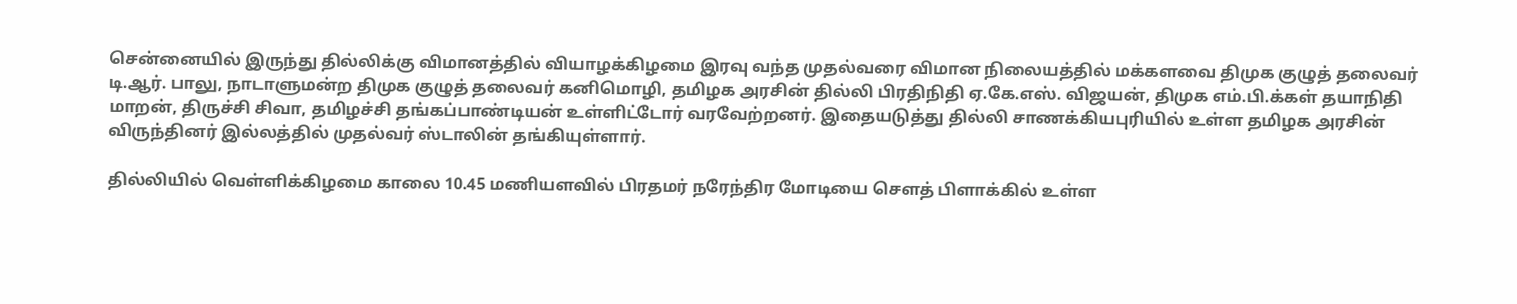சென்னையில் இருந்து தில்லிக்கு விமானத்தில் வியாழக்கிழமை இரவு வந்த முதல்வரை விமான நிலையத்தில் மக்களவை திமுக குழுத் தலைவர் டி.ஆர். பாலு, நாடாளுமன்ற திமுக குழுத் தலைவர் கனிமொழி, தமிழக அரசின் தில்லி பிரதிநிதி ஏ.கே.எஸ். விஜயன், திமுக எம்.பி.க்கள் தயாநிதி மாறன், திருச்சி சிவா, தமிழச்சி தங்கப்பாண்டியன் உள்ளிட்டோர் வரவேற்றனர். இதையடுத்து தில்லி சாணக்கியபுரியில் உள்ள தமிழக அரசின் விருந்தினர் இல்லத்தில் முதல்வர் ஸ்டாலின் தங்கியுள்ளார்.

தில்லியில் வெள்ளிக்கிழமை காலை 10.45 மணியளவில் பிரதமர் நரேந்திர மோடியை செளத் பிளாக்கில் உள்ள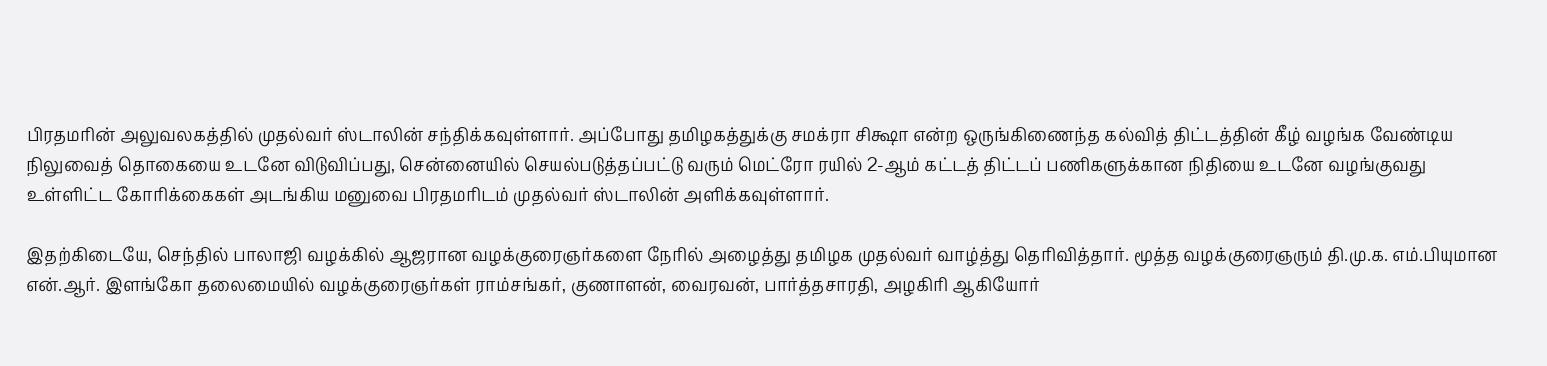பிரதமரின் அலுவலகத்தில் முதல்வர் ஸ்டாலின் சந்திக்கவுள்ளார். அப்போது தமிழகத்துக்கு சமக்ரா சிக்ஷா என்ற ஒருங்கிணைந்த கல்வித் திட்டத்தின் கீழ் வழங்க வேண்டிய நிலுவைத் தொகையை உடனே விடுவிப்பது, சென்னையில் செயல்படுத்தப்பட்டு வரும் மெட்ரோ ரயில் 2-ஆம் கட்டத் திட்டப் பணிகளுக்கான நிதியை உடனே வழங்குவது உள்ளிட்ட கோரிக்கைகள் அடங்கிய மனுவை பிரதமரிடம் முதல்வர் ஸ்டாலின் அளிக்கவுள்ளார்.

இதற்கிடையே, செந்தில் பாலாஜி வழக்கில் ஆஜரான வழக்குரைஞர்களை நேரில் அழைத்து தமிழக முதல்வர் வாழ்த்து தெரிவித்தார். மூத்த வழக்குரைஞரும் தி.மு.க. எம்.பியுமான என்.ஆர். இளங்கோ தலைமையில் வழக்குரைஞர்கள் ராம்சங்கர், குணாளன், வைரவன், பார்த்தசாரதி, அழகிரி ஆகியோர்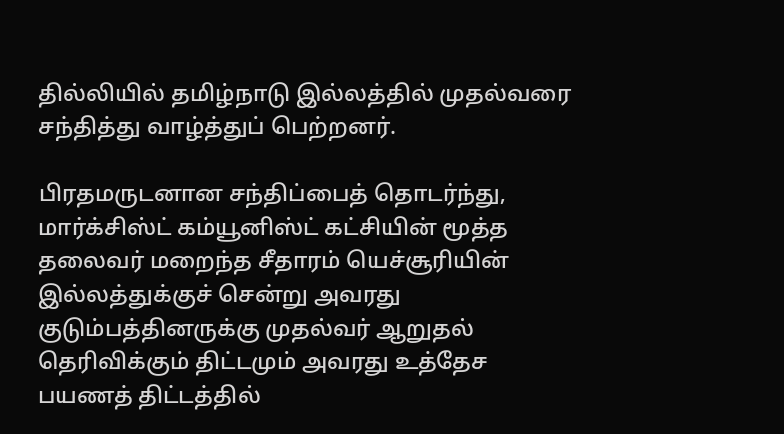தில்லியில் தமிழ்நாடு இல்லத்தில் முதல்வரை சந்தித்து வாழ்த்துப் பெற்றனர்.

பிரதமருடனான சந்திப்பைத் தொடர்ந்து, மார்க்சிஸ்ட் கம்யூனிஸ்ட் கட்சியின் மூத்த தலைவர் மறைந்த சீதாரம் யெச்சூரியின் இல்லத்துக்குச் சென்று அவரது குடும்பத்தினருக்கு முதல்வர் ஆறுதல் தெரிவிக்கும் திட்டமும் அவரது உத்தேச பயணத் திட்டத்தில்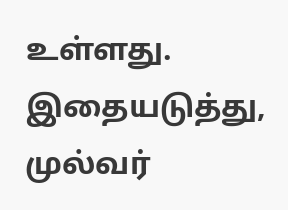உள்ளது. இதையடுத்து, முல்வர்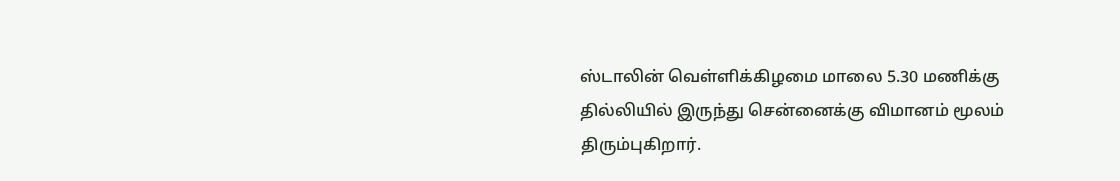ஸ்டாலின் வெள்ளிக்கிழமை மாலை 5.30 மணிக்கு தில்லியில் இருந்து சென்னைக்கு விமானம் மூலம் திரும்புகிறார்.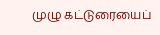முழு கட்டுரையைப்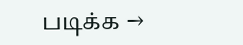படிக்க →